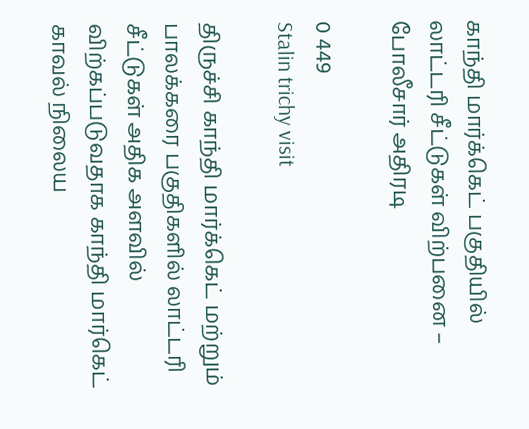காந்தி மார்க்கெட் பகுதியில் லாட்டரி சீட்டுகள் விற்பனை – போலீசார் அதிரடி

0 449
Stalin trichy visit

திருச்சி காந்தி மார்க்கெட் மற்றும் பாலக்கரை பகுதிகளில் லாட்டரி சீட்டுகள் அதிக அளவில் விற்கப்படுவதாக காந்தி மார்கெட் காவல் நிலைய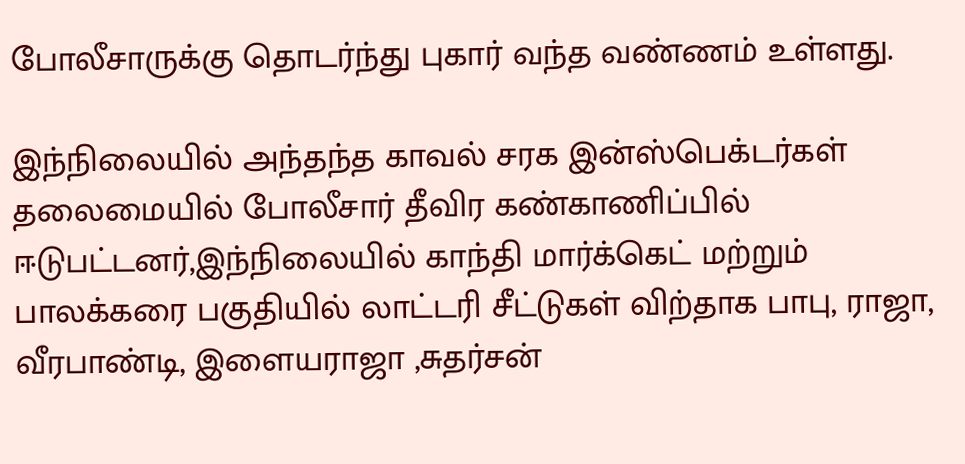போலீசாருக்கு தொடர்ந்து புகார் வந்த வண்ணம் உள்ளது.

இந்நிலையில் அந்தந்த காவல் சரக இன்ஸ்பெக்டர்கள் தலைமையில் போலீசார் தீவிர கண்காணிப்பில் ஈடுபட்டனர்,இந்நிலையில் காந்தி மார்க்கெட் மற்றும் பாலக்கரை பகுதியில் லாட்டரி சீட்டுகள் விற்தாக பாபு, ராஜா, வீரபாண்டி, இளையராஜா ,சுதர்சன்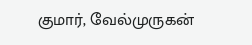குமார், வேல்முருகன்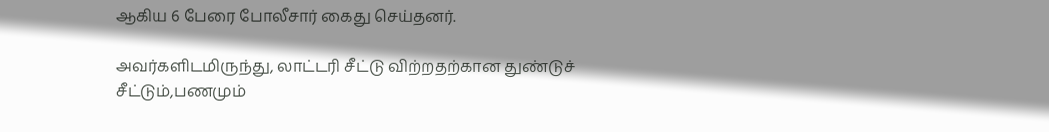ஆகிய 6 பேரை போலீசார் கைது செய்தனர்.

அவர்களிடமிருந்து, லாட்டரி சீட்டு விற்றதற்கான துண்டுச் சீட்டும்,பணமும்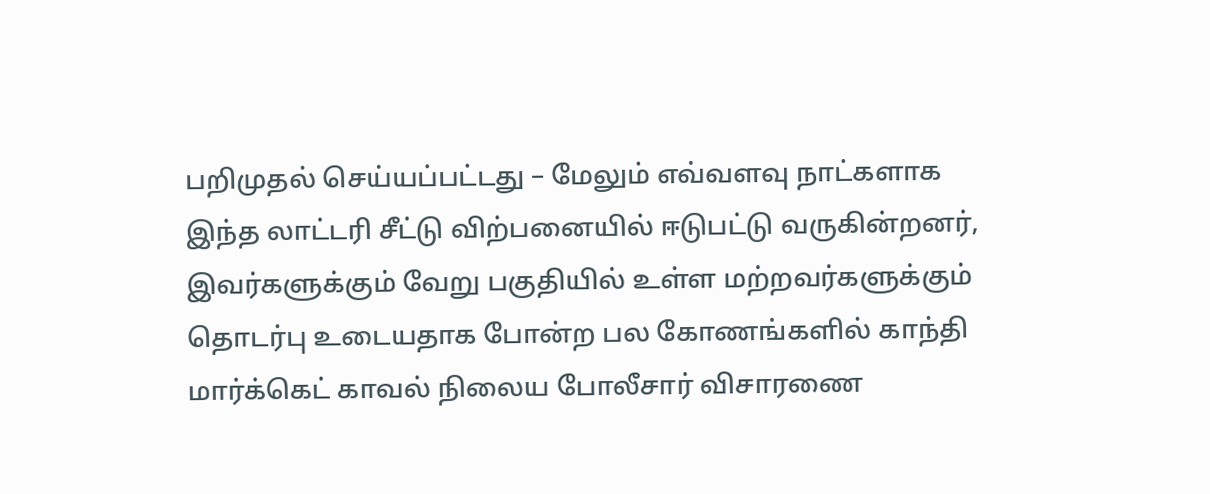பறிமுதல் செய்யப்பட்டது – மேலும் எவ்வளவு நாட்களாக இந்த லாட்டரி சீட்டு விற்பனையில் ஈடுபட்டு வருகின்றனர், இவர்களுக்கும் வேறு பகுதியில் உள்ள மற்றவர்களுக்கும் தொடர்பு உடையதாக போன்ற பல கோணங்களில் காந்தி மார்க்கெட் காவல் நிலைய போலீசார் விசாரணை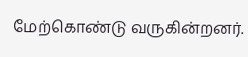மேற்கொண்டு வருகின்றனர்.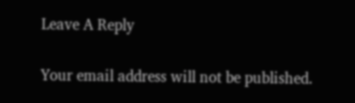Leave A Reply

Your email address will not be published.